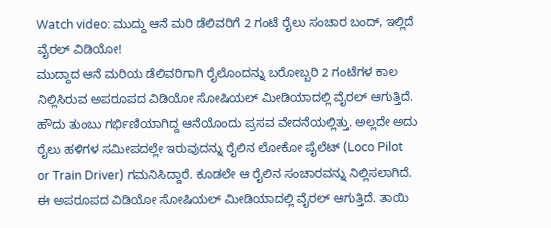Watch video: ಮುದ್ದು ಆನೆ ಮರಿ ಡೆಲಿವರಿಗೆ 2 ಗಂಟೆ ರೈಲು ಸಂಚಾರ ಬಂದ್, ಇಲ್ಲಿದೆ ವೈರಲ್ ವಿಡಿಯೋ!
ಮುದ್ದಾದ ಆನೆ ಮರಿಯ ಡೆಲಿವರಿಗಾಗಿ ರೈಲೊಂದನ್ನು ಬರೋಬ್ಬರಿ 2 ಗಂಟೆಗಳ ಕಾಲ ನಿಲ್ಲಿಸಿರುವ ಅಪರೂಪದ ವಿಡಿಯೋ ಸೋಷಿಯಲ್ ಮೀಡಿಯಾದಲ್ಲಿ ವೈರಲ್ ಆಗುತ್ತಿದೆ. ಹೌದು ತುಂಬು ಗರ್ಭಿಣಿಯಾಗಿದ್ದ ಆನೆಯೊಂದು ಪ್ರಸವ ವೇದನೆಯಲ್ಲಿತ್ತು. ಅಲ್ಲದೇ ಅದು ರೈಲು ಹಳಿಗಳ ಸಮೀಪದಲ್ಲೇ ಇರುವುದನ್ನು ರೈಲಿನ ಲೋಕೋ ಪೈಲೆಟ್ (Loco Pilot or Train Driver) ಗಮನಿಸಿದ್ದಾರೆ. ಕೂಡಲೇ ಆ ರೈಲಿನ ಸಂಚಾರವನ್ನು ನಿಲ್ಲಿಸಲಾಗಿದೆ. ಈ ಅಪರೂಪದ ವಿಡಿಯೋ ಸೋಷಿಯಲ್ ಮೀಡಿಯಾದಲ್ಲಿ ವೈರಲ್ ಆಗುತ್ತಿದೆ. ತಾಯಿ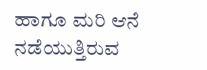ಹಾಗೂ ಮರಿ ಆನೆ ನಡೆಯುತ್ತಿರುವ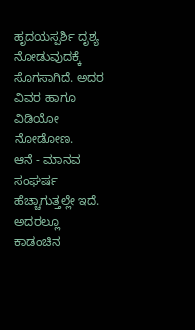ಹೃದಯಸ್ಪರ್ಶಿ ದೃಶ್ಯ ನೋಡುವುದಕ್ಕೆ ಸೊಗಸಾಗಿದೆ. ಅದರ ವಿವರ ಹಾಗೂ ವಿಡಿಯೋ ನೋಡೋಣ.
ಆನೆ - ಮಾನವ ಸಂಘರ್ಷ ಹೆಚ್ಚಾಗುತ್ತಲ್ಲೇ ಇದೆ. ಅದರಲ್ಲೂ ಕಾಡಂಚಿನ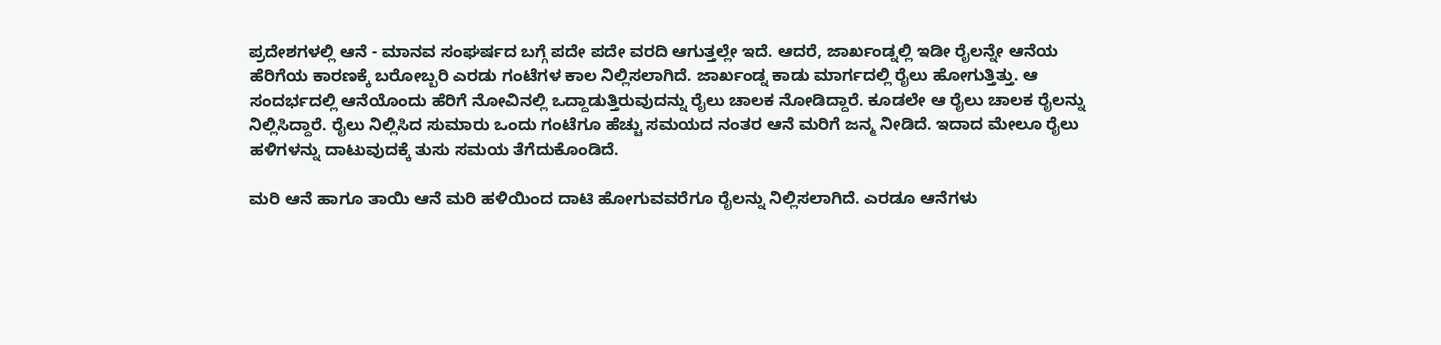ಪ್ರದೇಶಗಳಲ್ಲಿ ಆನೆ - ಮಾನವ ಸಂಘರ್ಷದ ಬಗ್ಗೆ ಪದೇ ಪದೇ ವರದಿ ಆಗುತ್ತಲ್ಲೇ ಇದೆ. ಆದರೆ, ಜಾರ್ಖಂಡ್ನಲ್ಲಿ ಇಡೀ ರೈಲನ್ನೇ ಆನೆಯ ಹೆರಿಗೆಯ ಕಾರಣಕ್ಕೆ ಬರೋಬ್ಬರಿ ಎರಡು ಗಂಟೆಗಳ ಕಾಲ ನಿಲ್ಲಿಸಲಾಗಿದೆ. ಜಾರ್ಖಂಡ್ನ ಕಾಡು ಮಾರ್ಗದಲ್ಲಿ ರೈಲು ಹೋಗುತ್ತಿತ್ತು. ಆ ಸಂದರ್ಭದಲ್ಲಿ ಆನೆಯೊಂದು ಹೆರಿಗೆ ನೋವಿನಲ್ಲಿ ಒದ್ದಾಡುತ್ತಿರುವುದನ್ನು ರೈಲು ಚಾಲಕ ನೋಡಿದ್ದಾರೆ. ಕೂಡಲೇ ಆ ರೈಲು ಚಾಲಕ ರೈಲನ್ನು ನಿಲ್ಲಿಸಿದ್ದಾರೆ. ರೈಲು ನಿಲ್ಲಿಸಿದ ಸುಮಾರು ಒಂದು ಗಂಟೆಗೂ ಹೆಚ್ಚು ಸಮಯದ ನಂತರ ಆನೆ ಮರಿಗೆ ಜನ್ಮ ನೀಡಿದೆ. ಇದಾದ ಮೇಲೂ ರೈಲು ಹಳಿಗಳನ್ನು ದಾಟುವುದಕ್ಕೆ ತುಸು ಸಮಯ ತೆಗೆದುಕೊಂಡಿದೆ.

ಮರಿ ಆನೆ ಹಾಗೂ ತಾಯಿ ಆನೆ ಮರಿ ಹಳಿಯಿಂದ ದಾಟಿ ಹೋಗುವವರೆಗೂ ರೈಲನ್ನು ನಿಲ್ಲಿಸಲಾಗಿದೆ. ಎರಡೂ ಆನೆಗಳು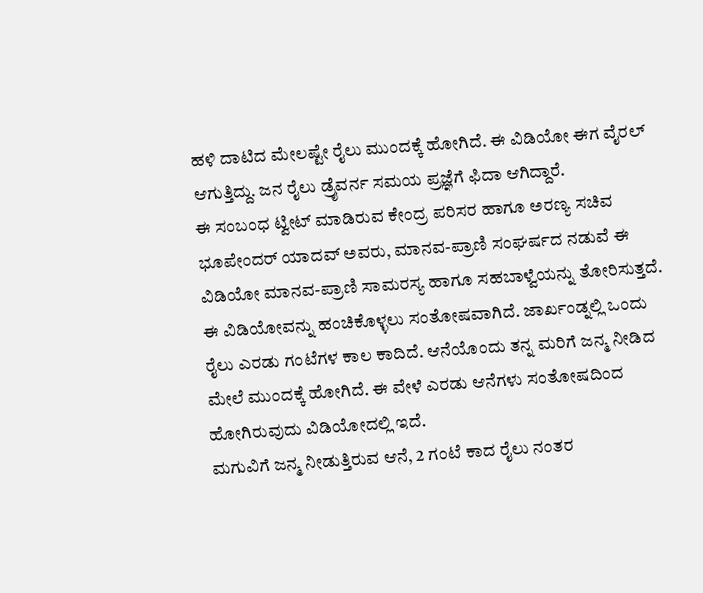ಹಳಿ ದಾಟಿದ ಮೇಲಷ್ಟೇ ರೈಲು ಮುಂದಕ್ಕೆ ಹೋಗಿದೆ. ಈ ವಿಡಿಯೋ ಈಗ ವೈರಲ್ ಆಗುತ್ತಿದ್ದು. ಜನ ರೈಲು ಡ್ರೈವರ್ನ ಸಮಯ ಪ್ರಜ್ಞೆಗೆ ಫಿದಾ ಆಗಿದ್ದಾರೆ.
ಈ ಸಂಬಂಧ ಟ್ವೀಟ್ ಮಾಡಿರುವ ಕೇಂದ್ರ ಪರಿಸರ ಹಾಗೂ ಅರಣ್ಯ ಸಚಿವ ಭೂಪೇಂದರ್ ಯಾದವ್ ಅವರು, ಮಾನವ-ಪ್ರಾಣಿ ಸಂಘರ್ಷದ ನಡುವೆ ಈ ವಿಡಿಯೋ ಮಾನವ-ಪ್ರಾಣಿ ಸಾಮರಸ್ಯ ಹಾಗೂ ಸಹಬಾಳ್ವೆಯನ್ನು ತೋರಿಸುತ್ತದೆ. ಈ ವಿಡಿಯೋವನ್ನು ಹಂಚಿಕೊಳ್ಳಲು ಸಂತೋಷವಾಗಿದೆ. ಜಾರ್ಖಂಡ್ನಲ್ಲಿ ಒಂದು ರೈಲು ಎರಡು ಗಂಟೆಗಳ ಕಾಲ ಕಾದಿದೆ. ಆನೆಯೊಂದು ತನ್ನ ಮರಿಗೆ ಜನ್ಮ ನೀಡಿದ ಮೇಲೆ ಮುಂದಕ್ಕೆ ಹೋಗಿದೆ. ಈ ವೇಳೆ ಎರಡು ಆನೆಗಳು ಸಂತೋಷದಿಂದ ಹೋಗಿರುವುದು ವಿಡಿಯೋದಲ್ಲಿ ಇದೆ.
ಮಗುವಿಗೆ ಜನ್ಮ ನೀಡುತ್ತಿರುವ ಆನೆ, 2 ಗಂಟೆ ಕಾದ ರೈಲು ನಂತರ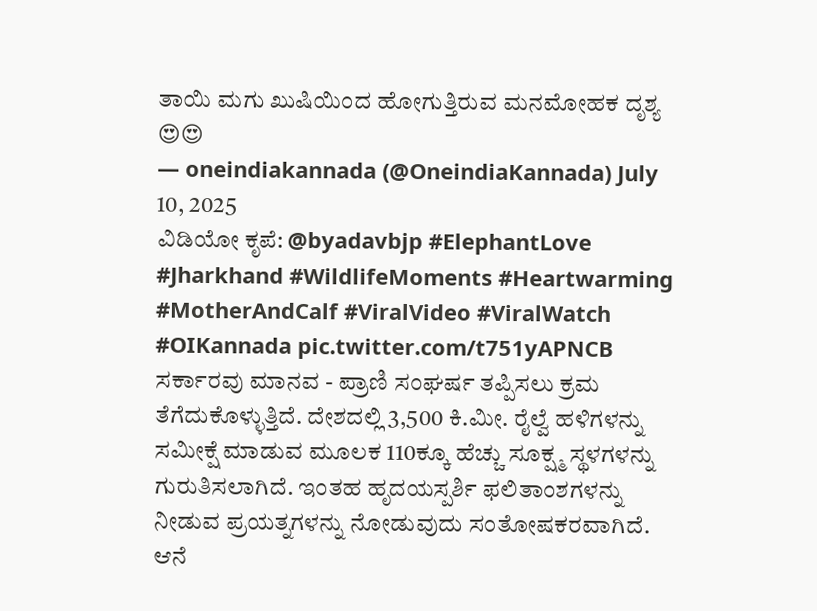ತಾಯಿ ಮಗು ಖುಷಿಯಿಂದ ಹೋಗುತ್ತಿರುವ ಮನಮೋಹಕ ದೃಶ್ಯ 😍😍
— oneindiakannada (@OneindiaKannada) July 10, 2025
ವಿಡಿಯೋ ಕೃಪೆ: @byadavbjp #ElephantLove #Jharkhand #WildlifeMoments #Heartwarming #MotherAndCalf #ViralVideo #ViralWatch #OIKannada pic.twitter.com/t751yAPNCB
ಸರ್ಕಾರವು ಮಾನವ - ಪ್ರಾಣಿ ಸಂಘರ್ಷ ತಪ್ಪಿಸಲು ಕ್ರಮ ತೆಗೆದುಕೊಳ್ಳುತ್ತಿದೆ. ದೇಶದಲ್ಲಿ 3,500 ಕಿ.ಮೀ. ರೈಲ್ವೆ ಹಳಿಗಳನ್ನು ಸಮೀಕ್ಷೆ ಮಾಡುವ ಮೂಲಕ 110ಕ್ಕೂ ಹೆಚ್ಚು ಸೂಕ್ಷ್ಮ ಸ್ಥಳಗಳನ್ನು ಗುರುತಿಸಲಾಗಿದೆ. ಇಂತಹ ಹೃದಯಸ್ಪರ್ಶಿ ಫಲಿತಾಂಶಗಳನ್ನು ನೀಡುವ ಪ್ರಯತ್ನಗಳನ್ನು ನೋಡುವುದು ಸಂತೋಷಕರವಾಗಿದೆ. ಆನೆ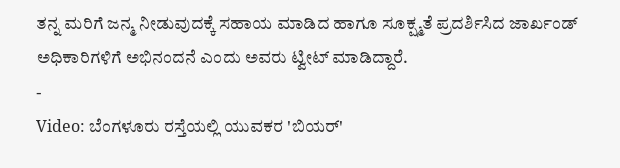ತನ್ನ ಮರಿಗೆ ಜನ್ಮ ನೀಡುವುದಕ್ಕೆ ಸಹಾಯ ಮಾಡಿದ ಹಾಗೂ ಸೂಕ್ಷ್ಮತೆ ಪ್ರದರ್ಶಿಸಿದ ಜಾರ್ಖಂಡ್ ಅಧಿಕಾರಿಗಳಿಗೆ ಅಭಿನಂದನೆ ಎಂದು ಅವರು ಟ್ವೀಟ್ ಮಾಡಿದ್ದಾರೆ.
-
Video: ಬೆಂಗಳೂರು ರಸ್ತೆಯಲ್ಲಿ ಯುವಕರ 'ಬಿಯರ್'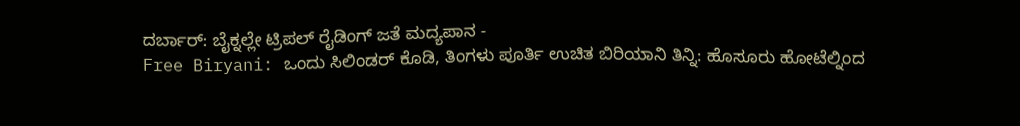ದರ್ಬಾರ್: ಬೈಕ್ನಲ್ಲೇ ಟ್ರಿಪಲ್ ರೈಡಿಂಗ್ ಜತೆ ಮದ್ಯಪಾನ -
Free Biryani: ಒಂದು ಸಿಲಿಂಡರ್ ಕೊಡಿ, ತಿಂಗಳು ಪೂರ್ತಿ ಉಚಿತ ಬಿರಿಯಾನಿ ತಿನ್ನಿ: ಹೊಸೂರು ಹೋಟೆಲ್ನಿಂದ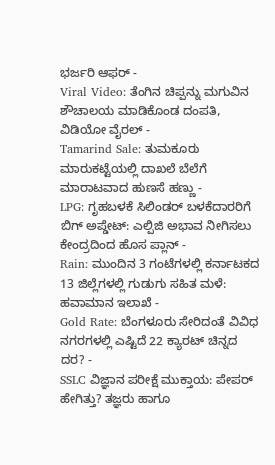ಭರ್ಜರಿ ಆಫರ್ -
Viral Video: ತೆಂಗಿನ ಚಿಪ್ಪನ್ನು ಮಗುವಿನ ಶೌಚಾಲಯ ಮಾಡಿಕೊಂಡ ದಂಪತಿ, ವಿಡಿಯೋ ವೈರಲ್ -
Tamarind Sale: ತುಮಕೂರು ಮಾರುಕಟ್ಟೆಯಲ್ಲಿ ದಾಖಲೆ ಬೆಲೆಗೆ ಮಾರಾಟವಾದ ಹುಣಸೆ ಹಣ್ಣು -
LPG: ಗೃಹಬಳಕೆ ಸಿಲಿಂಡರ್ ಬಳಕೆದಾರರಿಗೆ ಬಿಗ್ ಅಪ್ಡೇಟ್: ಎಲ್ಪಿಜಿ ಅಭಾವ ನೀಗಿಸಲು ಕೇಂದ್ರದಿಂದ ಹೊಸ ಪ್ಲಾನ್ -
Rain: ಮುಂದಿನ 3 ಗಂಟೆಗಳಲ್ಲಿ ಕರ್ನಾಟಕದ 13 ಜಿಲ್ಲೆಗಳಲ್ಲಿ ಗುಡುಗು ಸಹಿತ ಮಳೆ: ಹವಾಮಾನ ಇಲಾಖೆ -
Gold Rate: ಬೆಂಗಳೂರು ಸೇರಿದಂತೆ ವಿವಿಧ ನಗರಗಳಲ್ಲಿ ಎಷ್ಟಿದೆ 22 ಕ್ಯಾರಟ್ ಚಿನ್ನದ ದರ? -
SSLC ವಿಜ್ಞಾನ ಪರೀಕ್ಷೆ ಮುಕ್ತಾಯ: ಪೇಪರ್ ಹೇಗಿತ್ತು? ತಜ್ಞರು ಹಾಗೂ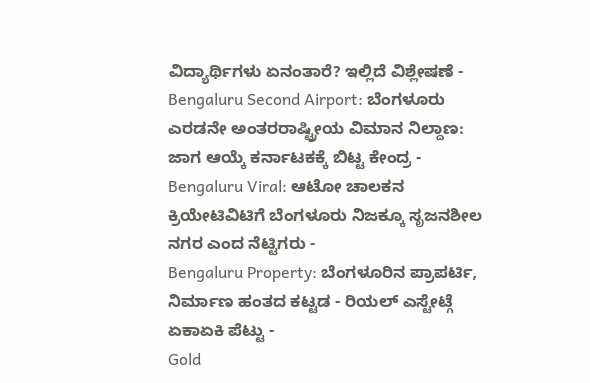ವಿದ್ಯಾರ್ಥಿಗಳು ಏನಂತಾರೆ? ಇಲ್ಲಿದೆ ವಿಶ್ಲೇಷಣೆ -
Bengaluru Second Airport: ಬೆಂಗಳೂರು ಎರಡನೇ ಅಂತರರಾಷ್ಟ್ರೀಯ ವಿಮಾನ ನಿಲ್ದಾಣ: ಜಾಗ ಆಯ್ಕೆ ಕರ್ನಾಟಕಕ್ಕೆ ಬಿಟ್ಟ ಕೇಂದ್ರ -
Bengaluru Viral: ಆಟೋ ಚಾಲಕನ ಕ್ರಿಯೇಟಿವಿಟಿಗೆ ಬೆಂಗಳೂರು ನಿಜಕ್ಕೂ ಸೃಜನಶೀಲ ನಗರ ಎಂದ ನೆಟ್ಟಿಗರು -
Bengaluru Property: ಬೆಂಗಳೂರಿನ ಪ್ರಾಪರ್ಟಿ, ನಿರ್ಮಾಣ ಹಂತದ ಕಟ್ಟಡ - ರಿಯಲ್ ಎಸ್ಟೇಟ್ಗೆ ಏಕಾಏಕಿ ಪೆಟ್ಟು -
Gold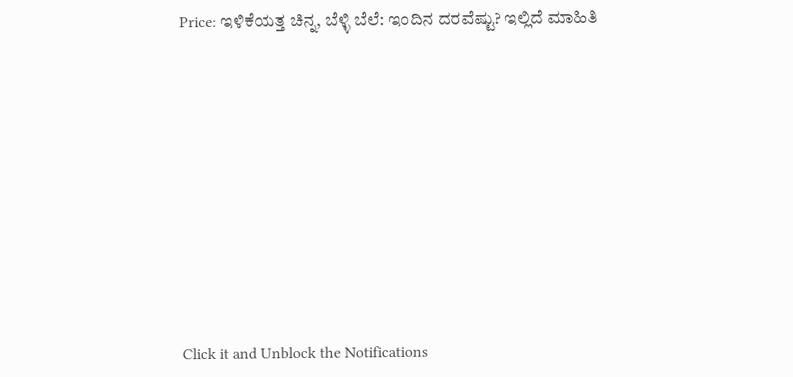Price: ಇಳಿಕೆಯತ್ತ ಚಿನ್ನ, ಬೆಳ್ಳಿ ಬೆಲೆ: ಇಂದಿನ ದರವೆಷ್ಟು? ಇಲ್ಲಿದೆ ಮಾಹಿತಿ












Click it and Unblock the Notifications